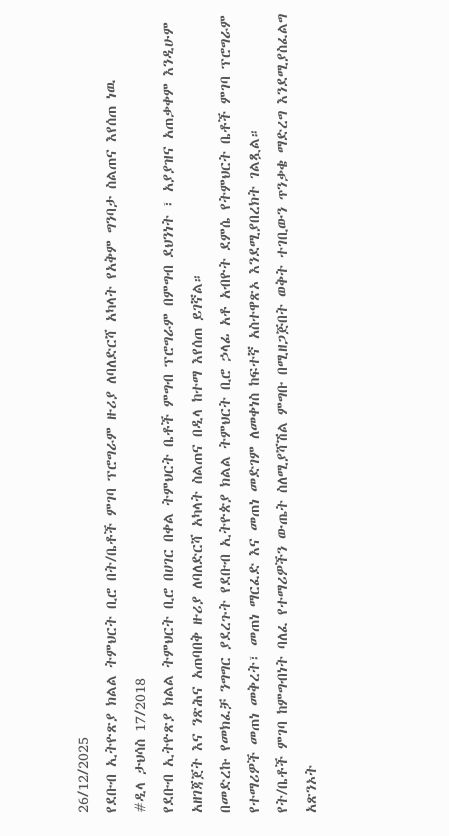26/12/2025
የደቡብ ኢትዮጽያ ክልል ትምህርት ቢሮ በት/ቤቶች ምገባ ፕሮግራም ዙሪያ ለባለድርሻ አካላት የአቅም ግንባታ ስልጠና እየሰጠ ነዉ
#ዲላ ታህሳስ 17/2018
የደቡብ ኢትዮጽያ ክልል ትምህርት ቢሮ በሀገር በቀል ትምህርት ቤቶች ምግብ ፕሮግራም በምግብ ደህንነት ፣ አያያዝና አጠቃቀም እንዲሁም አዘገጃጀት እና ንጽሕና አጠባበቅ ዙሪያ ለባለድርሻ አካላት ስልጠና በዲላ ከተማ እየሰጠ ይገኛል።
በመድረኩ የመክፈቻ ንግግር ያደረጉት የደቡብ ኢትዮጵያ ክልል ትምህርት ቢሮ ኃላፊ አቶ አብዮት ደምሴ የትምህርት ቤቶች ምገባ ፕሮግራም የተማሪዎች መጠነ መቅረት፣ መጠነ ማርፈድ እና መጠነ መድገም ለመቀነስ ከፍተኛ አስተዋጽኦ እንደሚያበረክት ገልጿል።
የት/ቤቶች ምገባ ከምግብነት ባለፈ የተማሪዎችን ውጤት ስለሚያሻሽል ምግቡ በሚዘጋጅበት ወቅት ተገቢውን ጥንቃቄ ማድረግ እንደሚያስፈልግ አጽንኦት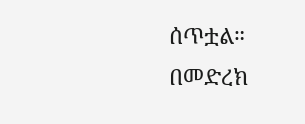ሰጥቷል።
በመድረክ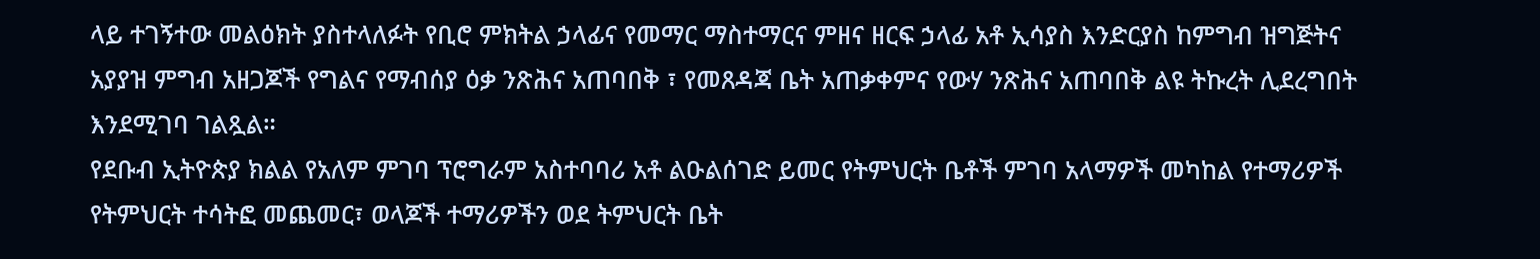ላይ ተገኝተው መልዕክት ያስተላለፉት የቢሮ ምክትል ኃላፊና የመማር ማስተማርና ምዘና ዘርፍ ኃላፊ አቶ ኢሳያስ እንድርያስ ከምግብ ዝግጅትና አያያዝ ምግብ አዘጋጆች የግልና የማብሰያ ዕቃ ንጽሕና አጠባበቅ ፣ የመጸዳጃ ቤት አጠቃቀምና የውሃ ንጽሕና አጠባበቅ ልዩ ትኩረት ሊደረግበት እንደሚገባ ገልጿል።
የደቡብ ኢትዮጵያ ክልል የአለም ምገባ ፕሮግራም አስተባባሪ አቶ ልዑልሰገድ ይመር የትምህርት ቤቶች ምገባ አላማዎች መካከል የተማሪዎች የትምህርት ተሳትፎ መጨመር፣ ወላጆች ተማሪዎችን ወደ ትምህርት ቤት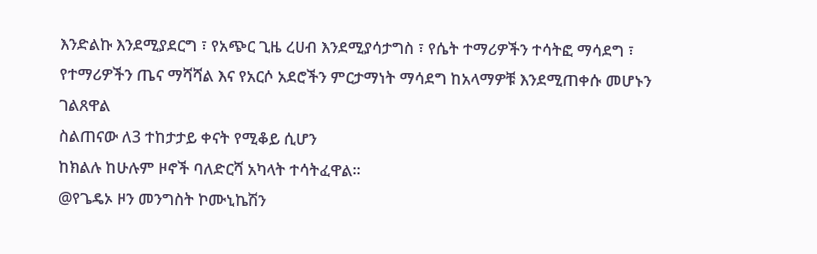እንድልኩ እንደሚያደርግ ፣ የአጭር ጊዜ ረሀብ እንደሚያሳታግስ ፣ የሴት ተማሪዎችን ተሳትፎ ማሳደግ ፣ የተማሪዎችን ጤና ማሻሻል እና የአርሶ አደሮችን ምርታማነት ማሳደግ ከአላማዎቹ እንደሚጠቀሱ መሆኑን ገልጸዋል
ስልጠናው ለ3 ተከታታይ ቀናት የሚቆይ ሲሆን
ከክልሉ ከሁሉም ዞኖች ባለድርሻ አካላት ተሳትፈዋል።
@የጌዴኦ ዞን መንግስት ኮሙኒኬሽን